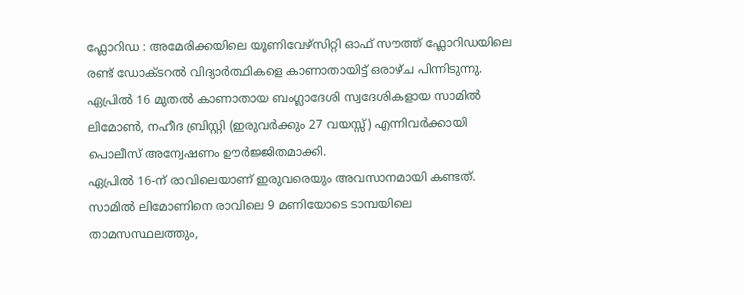ഫ്ലോറിഡ : അമേരിക്കയിലെ യൂണിവേഴ്സിറ്റി ഓഫ് സൗത്ത് ഫ്ലോറിഡയിലെ രണ്ട് ഡോക്ടറൽ വിദ്യാർത്ഥികളെ കാണാതായിട്ട് ഒരാഴ്ച പിന്നിടുന്നു. ഏപ്രിൽ 16 മുതൽ കാണാതായ ബംഗ്ലാദേശി സ്വദേശികളായ സാമിൽ ലിമോൺ, നഹീദ ബ്രിസ്റ്റി (ഇരുവർക്കും 27 വയസ്സ്) എന്നിവർക്കായി പൊലീസ് അന്വേഷണം ഊർജ്ജിതമാക്കി.
ഏപ്രിൽ 16-ന് രാവിലെയാണ് ഇരുവരെയും അവസാനമായി കണ്ടത്. സാമിൽ ലിമോണിനെ രാവിലെ 9 മണിയോടെ ടാമ്പയിലെ താമസസ്ഥലത്തും,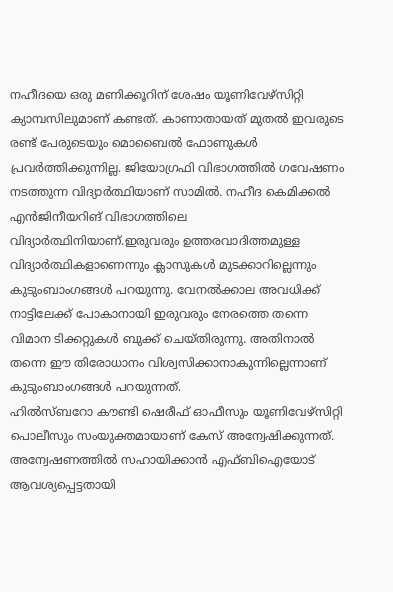നഹീദയെ ഒരു മണിക്കൂറിന് ശേഷം യൂണിവേഴ്സിറ്റി ക്യാമ്പസിലുമാണ് കണ്ടത്. കാണാതായത് മുതൽ ഇവരുടെ രണ്ട് പേരുടെയും മൊബൈൽ ഫോണുകൾ പ്രവർത്തിക്കുന്നില്ല. ജിയോഗ്രഫി വിഭാഗത്തിൽ ഗവേഷണം നടത്തുന്ന വിദ്യാർത്ഥിയാണ് സാമിൽ. നഹീദ കെമിക്കൽ എൻജിനീയറിങ് വിഭാഗത്തിലെ വിദ്യാർത്ഥിനിയാണ്.ഇരുവരും ഉത്തരവാദിത്തമുള്ള വിദ്യാർത്ഥികളാണെന്നും ക്ലാസുകൾ മുടക്കാറില്ലെന്നും കുടുംബാംഗങ്ങൾ പറയുന്നു. വേനൽക്കാല അവധിക്ക് നാട്ടിലേക്ക് പോകാനായി ഇരുവരും നേരത്തെ തന്നെ വിമാന ടിക്കറ്റുകൾ ബുക്ക് ചെയ്തിരുന്നു. അതിനാൽ തന്നെ ഈ തിരോധാനം വിശ്വസിക്കാനാകുന്നില്ലെന്നാണ് കുടുംബാംഗങ്ങൾ പറയുന്നത്.
ഹിൽസ്ബറോ കൗണ്ടി ഷെരീഫ് ഓഫീസും യൂണിവേഴ്സിറ്റി പൊലീസും സംയുക്തമായാണ് കേസ് അന്വേഷിക്കുന്നത്. അന്വേഷണത്തിൽ സഹായിക്കാൻ എഫ്ബിഐയോട് ആവശ്യപ്പെട്ടതായി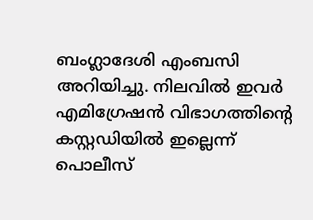ബംഗ്ലാദേശി എംബസി അറിയിച്ചു. നിലവിൽ ഇവർ എമിഗ്രേഷൻ വിഭാഗത്തിന്റെ കസ്റ്റഡിയിൽ ഇല്ലെന്ന് പൊലീസ്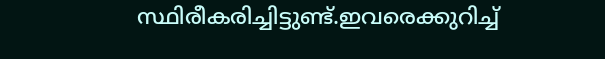സ്ഥിരീകരിച്ചിട്ടുണ്ട്.ഇവരെക്കുറിച്ച്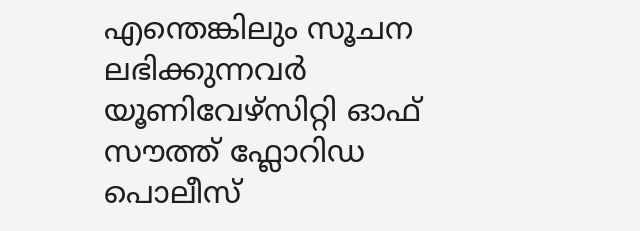എന്തെങ്കിലും സൂചന ലഭിക്കുന്നവർ യൂണിവേഴ്സിറ്റി ഓഫ് സൗത്ത് ഫ്ലോറിഡ പൊലീസ്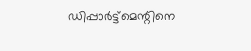ഡിപ്പാർട്ട്മെന്റിനെ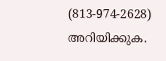(813-974-2628) അറിയിക്കുക.